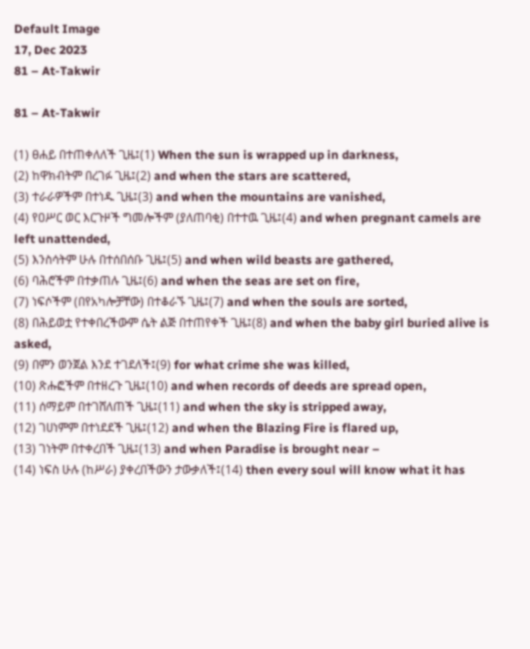Default Image
17, Dec 2023
81 – At-Takwir

81 – At-Takwir

(1) ፀሐይ በተጠቀለለች ጊዜ፤(1) When the sun is wrapped up in darkness,
(2) ከዋክብትም በረገፉ ጊዜ፤(2) and when the stars are scattered,
(3) ተራራዎችም በተነዱ ጊዜ፤(3) and when the mountains are vanished,
(4) የዐሥር ወር እርጉዞች ግመሎችም (ያለጠባቂ) በተተዉ ጊዜ፤(4) and when pregnant camels are left unattended,
(5) እንስሳትም ሁሉ በተሰበሰቡ ጊዜ፤(5) and when wild beasts are gathered,
(6) ባሕሮችም በተቃጠሉ ጊዜ፤(6) and when the seas are set on fire,
(7) ነፍሶችም (በየአካሎቻቸው) በተቆራኙ ጊዜ፤(7) and when the souls are sorted,
(8) በሕይወቷ የተቀበረችውም ሴት ልጅ በተጠየቀች ጊዜ፤(8) and when the baby girl buried alive is asked,
(9) በምን ወንጀል እንደ ተገደለች፤(9) for what crime she was killed,
(10) ጽሑፎችም በተዘረጉ ጊዜ፤(10) and when records of deeds are spread open,
(11) ሰማይም በተገሸለጠች ጊዜ፤(11) and when the sky is stripped away,
(12) ገሀነምም በተነደደች ጊዜ፤(12) and when the Blazing Fire is flared up,
(13) ገነትም በተቀረበች ጊዜ፤(13) and when Paradise is brought near –
(14) ነፍስ ሁሉ (ከሥራ) ያቀረበችውን ታውቃለች፤(14) then every soul will know what it has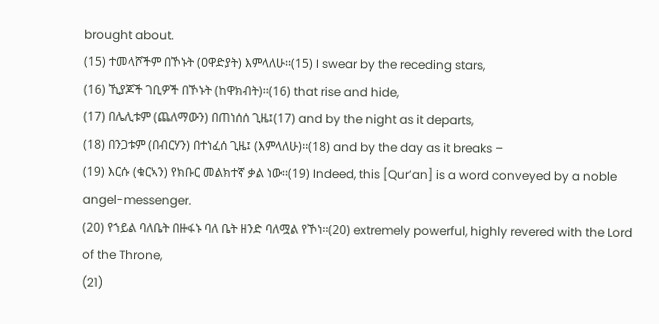brought about.
(15) ተመላሾችም በኾኑት (ዐዋድያት) እምላለሁ፡፡(15) I swear by the receding stars,
(16) ኺያጆች ገቢዎች በኾኑት (ከዋክብት)፡፡(16) that rise and hide,
(17) በሌሊቱም (ጨለማውን) በጠነሰሰ ጊዜ፤(17) and by the night as it departs,
(18) በንጋቱም (በብርሃን) በተነፈሰ ጊዜ፤ (እምላለሁ)፡፡(18) and by the day as it breaks –
(19) እርሱ (ቁርኣን) የክቡር መልክተኛ ቃል ነው፡፡(19) Indeed, this [Qur’an] is a word conveyed by a noble angel-messenger.
(20) የኀይል ባለቤት በዙፋኑ ባለ ቤት ዘንድ ባለሟል የኾነ፡፡(20) extremely powerful, highly revered with the Lord of the Throne,
(21)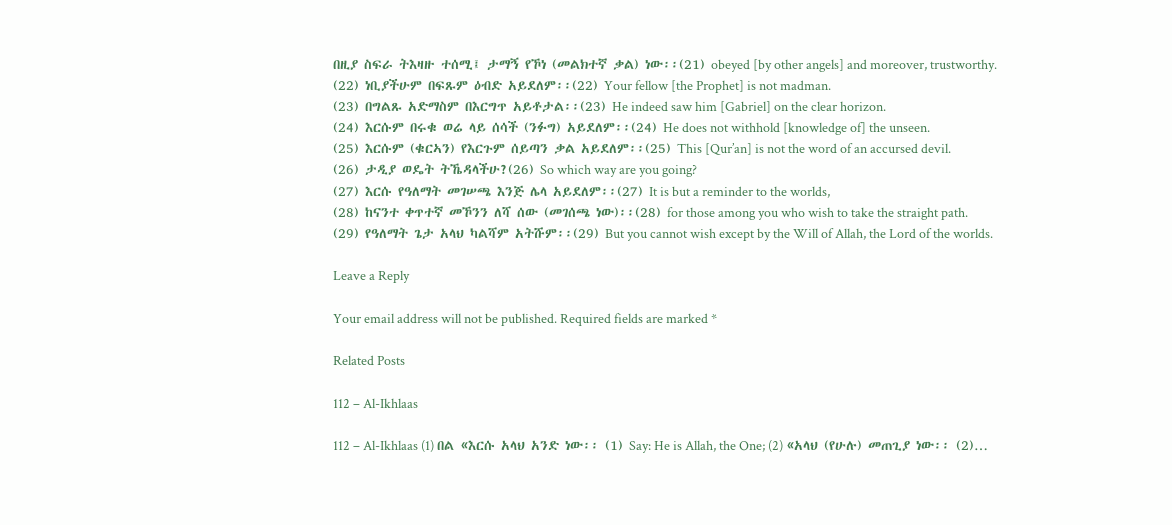በዚያ ስፍራ ትእዛዙ ተሰሚ፤ ታማኝ የኾነ (መልክተኛ ቃል) ነው፡፡(21) obeyed [by other angels] and moreover, trustworthy.
(22) ነቢያችሁም በፍጹም ዕብድ አይደለም፡፡(22) Your fellow [the Prophet] is not madman.
(23) በግልጹ አድማስም በእርግጥ አይቶታል፡፡(23) He indeed saw him [Gabriel] on the clear horizon.
(24) እርሱም በሩቁ ወሬ ላይ ሰሳች (ንፉግ) አይደለም፡፡(24) He does not withhold [knowledge of] the unseen.
(25) እርሱም (ቁርኣን) የእርጉም ሰይጣን ቃል አይደለም፡፡(25) This [Qur’an] is not the word of an accursed devil.
(26) ታዲያ ወዴት ትኼዳላችሁ?(26) So which way are you going?
(27) እርሱ የዓለማት መገሠጫ እንጅ ሌላ አይደለም፡፡(27) It is but a reminder to the worlds,
(28) ከናንተ ቀጥተኛ መኾንን ለሻ ሰው (መገሰጫ ነው)፡፡(28) for those among you who wish to take the straight path.
(29) የዓለማት ጌታ አላህ ካልሻም አትሹም፡፡(29) But you cannot wish except by the Will of Allah, the Lord of the worlds.

Leave a Reply

Your email address will not be published. Required fields are marked *

Related Posts

112 – Al-Ikhlaas

112 – Al-Ikhlaas (1) በል «እርሱ አላህ አንድ ነው፡፡ (1) Say: He is Allah, the One; (2) «አላህ (የሁሉ) መጠጊያ ነው፡፡ (2)…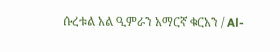ሱረቱል አል ዒምራን አማርኛ ቁርአን / Al-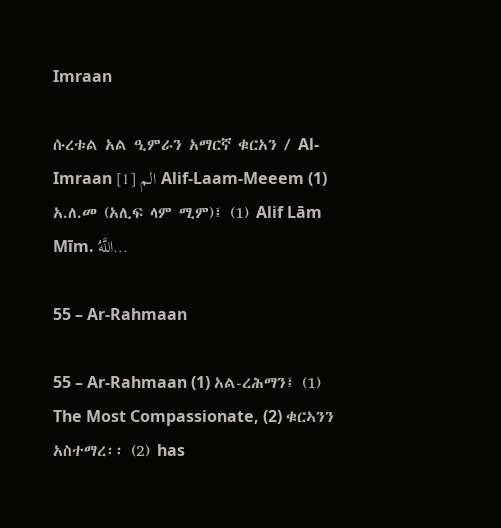Imraan

ሱረቱል አል ዒምራን አማርኛ ቁርአን / Al-Imraan الم [1] Alif-Laam-Meeem (1) አ.ለ.መ (አሊፍ ላም ሚም)፤ (1) Alif Lām Mīm. اللَّهُ…

55 – Ar-Rahmaan

55 – Ar-Rahmaan (1) አል-ረሕማን፤ (1) The Most Compassionate, (2) ቁርኣንን አስተማረ፡፡ (2) has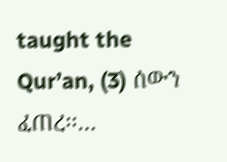taught the Qur’an, (3) ሰውን ፈጠረ፡፡…